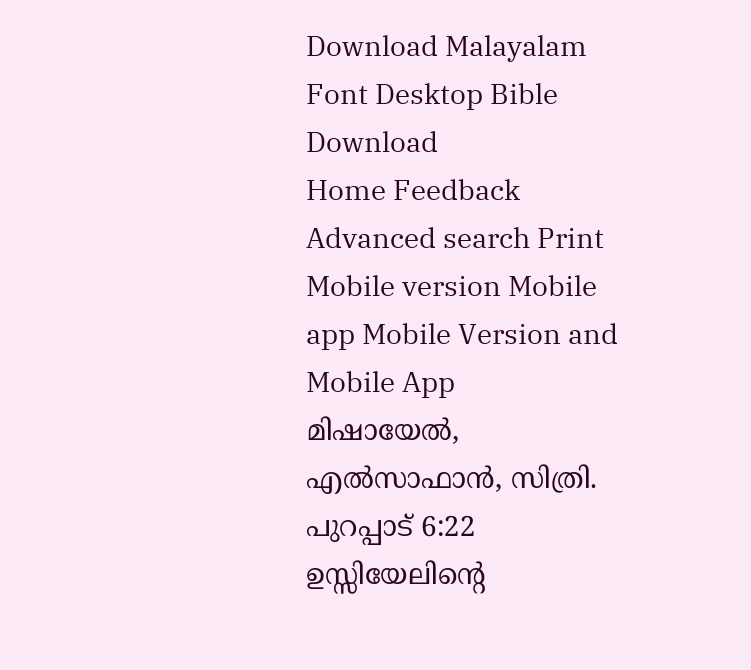Download Malayalam Font Desktop Bible Download
Home Feedback Advanced search Print
Mobile version Mobile app Mobile Version and Mobile App
മിഷായേല്‍, എല്‍സാഫാന്‍, സിത്രി.
പുറപ്പാട് 6:22
ഉസ്സിയേലിന്‍റെ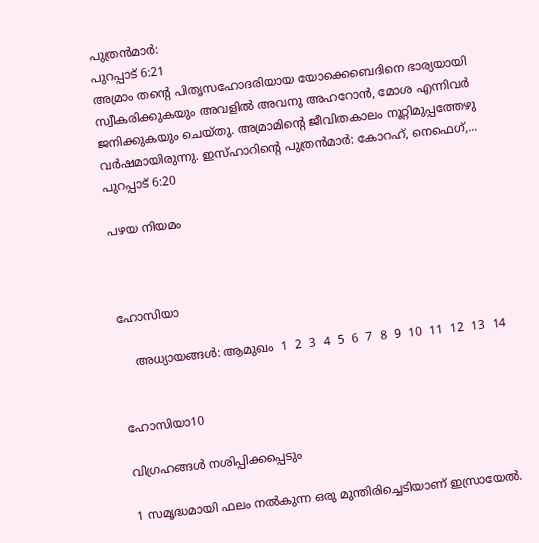പുത്രന്‍മാര്‍:
പുറപ്പാട് 6:21
അമ്രാം തന്‍റെ പിതൃസഹോദരിയായ യോക്കെബെദിനെ ഭാര്യയായി സ്വീകരിക്കുകയും അവളില്‍ അവനു അഹറോന്‍, മോശ എന്നിവര്‍ ജനിക്കുകയും ചെയ്തു. അമ്രാമിന്‍റെ ജീവിതകാലം നൂറ്റിമുപ്പത്തേഴു വര്‍ഷമായിരുന്നു. ഇസ്ഹാറിന്‍റെ പുത്രന്‍മാര്‍: കോറഹ്, നെഫെഗ്,...
പുറപ്പാട് 6:20

പഴയ നിയമം



ഹോസിയാ

    അധ്യായങ്ങള്‍: ആമുഖം  1  2  3  4  5  6  7  8  9  10  11  12  13  14


ഹോസിയാ10

വിഗ്രഹങ്ങള്‍ നശിപ്പിക്കപ്പെടും

1 സമൃദ്ധമായി ഫലം നല്‍കുന്ന ഒരു മുന്തിരിച്ചെടിയാണ് ഇസ്രായേല്‍.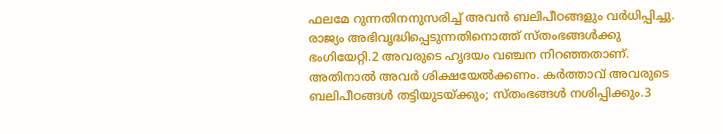ഫലമേ റുന്നതിനനുസരിച്ച് അവന്‍ ബലിപീഠങ്ങളും വര്‍ധിപ്പിച്ചു. രാജ്യം അഭിവൃദ്ധിപ്പെടുന്നതിനൊത്ത് സ്തംഭങ്ങള്‍ക്കു ഭംഗിയേറ്റി.2 അവരുടെ ഹൃദയം വഞ്ചന നിറഞ്ഞതാണ്. അതിനാല്‍ അവര്‍ ശിക്ഷയേല്‍ക്കണം. കര്‍ത്താവ് അവരുടെ ബലിപീഠങ്ങള്‍ തട്ടിയുടയ്ക്കും; സ്തംഭങ്ങള്‍ നശിപ്പിക്കും.3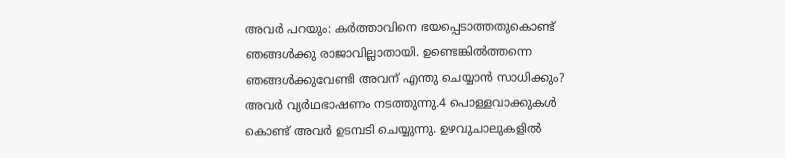അവര്‍ പറയും: കര്‍ത്താവിനെ ഭയപ്പെടാത്തതുകൊണ്ട് ഞങ്ങള്‍ക്കു രാജാവില്ലാതായി. ഉണ്ടെങ്കില്‍ത്തന്നെ ഞങ്ങള്‍ക്കുവേണ്ടി അവന് എന്തു ചെയ്യാന്‍ സാധിക്കും? അവര്‍ വ്യര്‍ഥഭാഷണം നടത്തുന്നു.4 പൊള്ളവാക്കുകള്‍ കൊണ്ട് അവര്‍ ഉടമ്പടി ചെയ്യുന്നു. ഉഴവുചാലുകളില്‍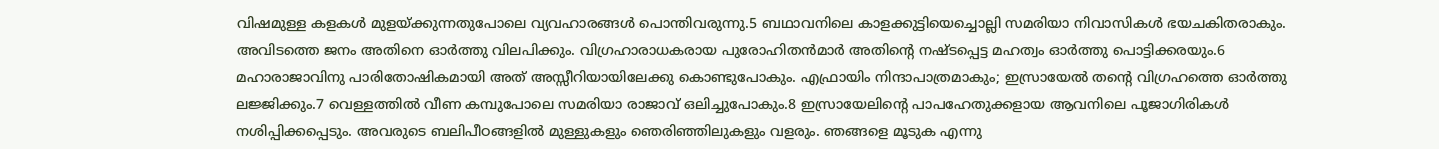വിഷമുള്ള കളകള്‍ മുളയ്ക്കുന്നതുപോലെ വ്യവഹാരങ്ങള്‍ പൊന്തിവരുന്നു.5 ബഥാവനിലെ കാളക്കുട്ടിയെച്ചൊല്ലി സമരിയാ നിവാസികള്‍ ഭയചകിതരാകും. അവിടത്തെ ജനം അതിനെ ഓര്‍ത്തു വിലപിക്കും. വിഗ്രഹാരാധകരായ പുരോഹിതന്‍മാര്‍ അതിന്‍റെ നഷ്ടപ്പെട്ട മഹത്വം ഓര്‍ത്തു പൊട്ടിക്കരയും.6 മഹാരാജാവിനു പാരിതോഷികമായി അത് അസ്സീറിയായിലേക്കു കൊണ്ടുപോകും. എഫ്രായിം നിന്ദാപാത്രമാകും; ഇസ്രായേല്‍ തന്‍റെ വിഗ്രഹത്തെ ഓര്‍ത്തു ലജ്ജിക്കും.7 വെള്ളത്തില്‍ വീണ കമ്പുപോലെ സമരിയാ രാജാവ് ഒലിച്ചുപോകും.8 ഇസ്രായേലിന്‍റെ പാപഹേതുക്കളായ ആവനിലെ പൂജാഗിരികള്‍ നശിപ്പിക്കപ്പെടും. അവരുടെ ബലിപീഠങ്ങളില്‍ മുള്ളുകളും ഞെരിഞ്ഞിലുകളും വളരും. ഞങ്ങളെ മൂടുക എന്നു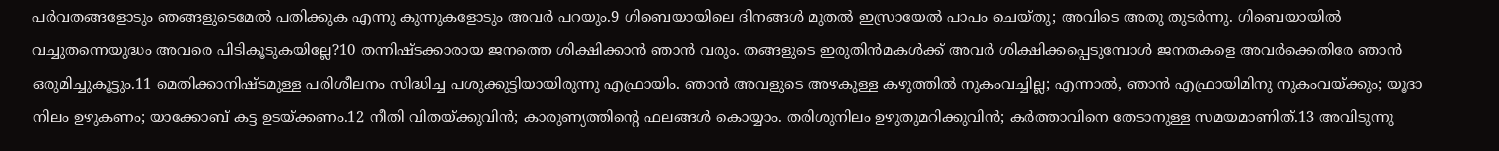പര്‍വതങ്ങളോടും ഞങ്ങളുടെമേല്‍ പതിക്കുക എന്നു കുന്നുകളോടും അവര്‍ പറയും.9 ഗിബെയായിലെ ദിനങ്ങള്‍ മുതല്‍ ഇസ്രായേല്‍ പാപം ചെയ്തു; അവിടെ അതു തുടര്‍ന്നു. ഗിബെയായില്‍ വച്ചുതന്നെയുദ്ധം അവരെ പിടികൂടുകയില്ലേ?10 തന്നിഷ്ടക്കാരായ ജനത്തെ ശിക്ഷിക്കാന്‍ ഞാന്‍ വരും. തങ്ങളുടെ ഇരുതിന്‍മകള്‍ക്ക് അവര്‍ ശിക്ഷിക്കപ്പെടുമ്പോള്‍ ജനതകളെ അവര്‍ക്കെതിരേ ഞാന്‍ ഒരുമിച്ചുകൂട്ടും.11 മെതിക്കാനിഷ്ടമുള്ള പരിശീലനം സിദ്ധിച്ച പശുക്കുട്ടിയായിരുന്നു എഫ്രായിം. ഞാന്‍ അവളുടെ അഴകുള്ള കഴുത്തില്‍ നുകംവച്ചില്ല; എന്നാല്‍, ഞാന്‍ എഫ്രായിമിനു നുകംവയ്ക്കും; യൂദാ നിലം ഉഴുകണം; യാക്കോബ് കട്ട ഉടയ്ക്കണം.12 നീതി വിതയ്ക്കുവിന്‍; കാരുണ്യത്തിന്‍റെ ഫലങ്ങള്‍ കൊയ്യാം. തരിശുനിലം ഉഴുതുമറിക്കുവിന്‍; കര്‍ത്താവിനെ തേടാനുള്ള സമയമാണിത്.13 അവിടുന്നു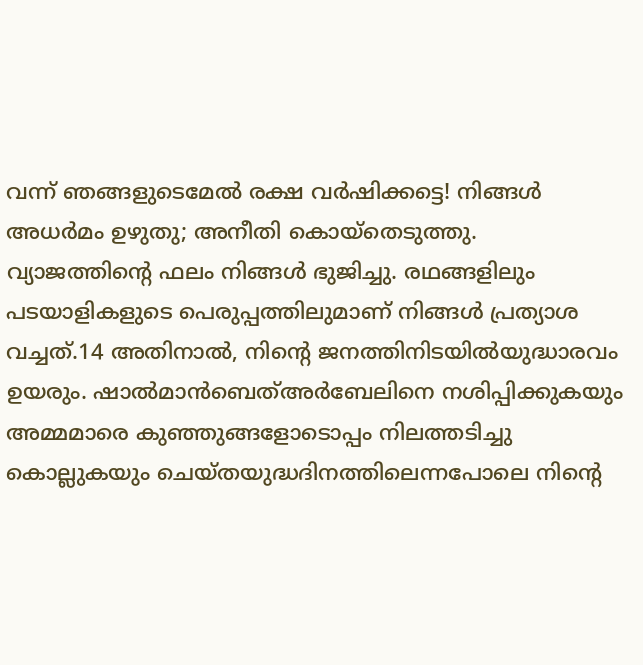വന്ന് ഞങ്ങളുടെമേല്‍ രക്ഷ വര്‍ഷിക്കട്ടെ! നിങ്ങള്‍ അധര്‍മം ഉഴുതു; അനീതി കൊയ്തെടുത്തു. വ്യാജത്തിന്‍റെ ഫലം നിങ്ങള്‍ ഭുജിച്ചു. രഥങ്ങളിലും പടയാളികളുടെ പെരുപ്പത്തിലുമാണ് നിങ്ങള്‍ പ്രത്യാശ വച്ചത്.14 അതിനാല്‍, നിന്‍റെ ജനത്തിനിടയില്‍യുദ്ധാരവം ഉയരും. ഷാല്‍മാന്‍ബെത്അര്‍ബേലിനെ നശിപ്പിക്കുകയും അമ്മമാരെ കുഞ്ഞുങ്ങളോടൊപ്പം നിലത്തടിച്ചു കൊല്ലുകയും ചെയ്തയുദ്ധദിനത്തിലെന്നപോലെ നിന്‍റെ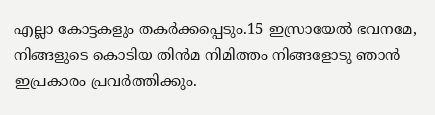എല്ലാ കോട്ടകളും തകര്‍ക്കപ്പെടും.15 ഇസ്രായേല്‍ ഭവനമേ, നിങ്ങളുടെ കൊടിയ തിന്‍മ നിമിത്തം നിങ്ങളോടു ഞാന്‍ ഇപ്രകാരം പ്രവര്‍ത്തിക്കും.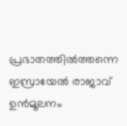പ്രഭാതത്തില്‍ത്തന്നെ ഇസ്രായേല്‍ രാജാവ് ഉന്‍മൂലനം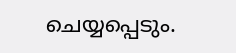ചെയ്യപ്പെടും.